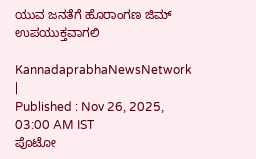ಯುವ ಜನತೆಗೆ ಹೊರಾಂಗಣ ಜಿಮ್‌ ಉಪಯುಕ್ತವಾಗಲಿ

KannadaprabhaNewsNetwork |
Published : Nov 26, 2025, 03:00 AM IST
ಪೊಟೋ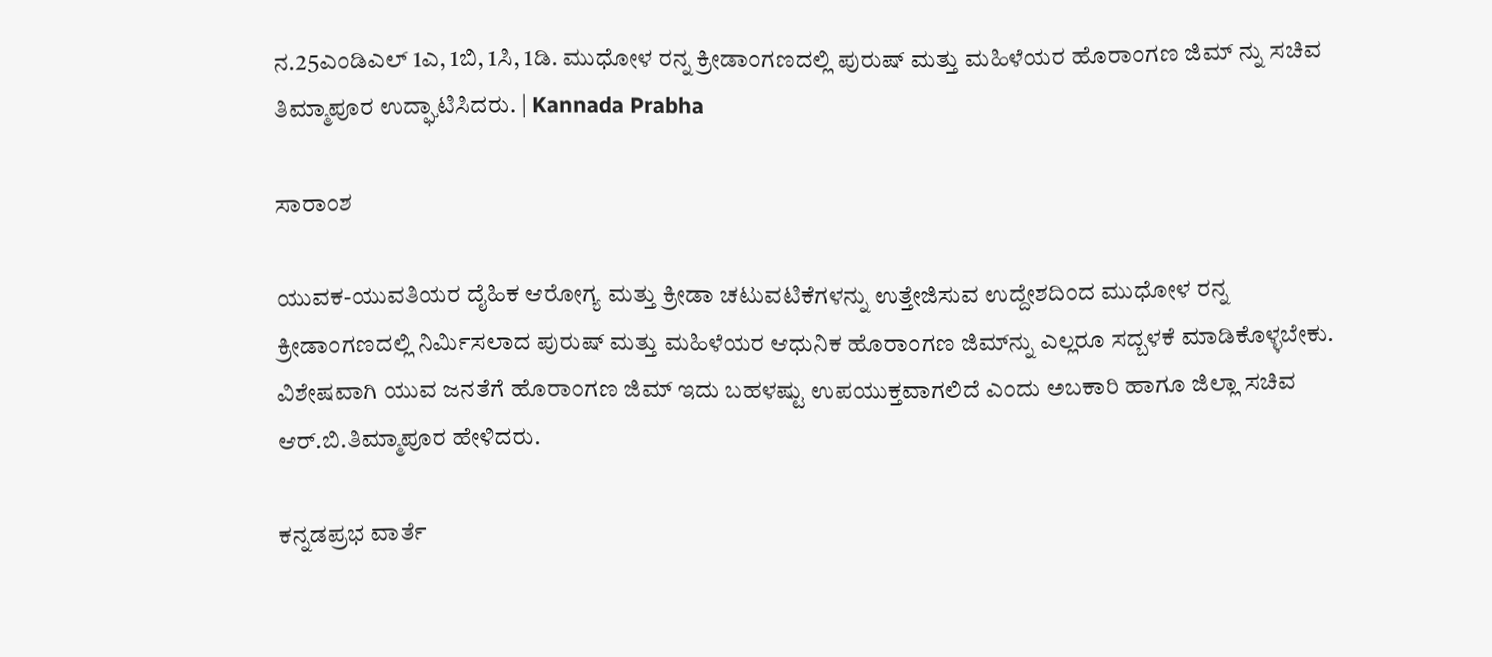ನ.25ಎಂಡಿಎಲ್ 1ಎ, 1ಬಿ, 1ಸಿ, 1ಡಿ. ಮುಧೋಳ ರನ್ನ ಕ್ರೀಡಾಂಗಣದಲ್ಲಿ ಪುರುಷ್ ಮತ್ತು ಮಹಿಳೆಯರ ಹೊರಾಂಗಣ ಜಿಮ್ ನ್ನು ಸಚಿವ ತಿಮ್ಮಾಪೂರ ಉದ್ಘಾಟಿಸಿದರು. | Kannada Prabha

ಸಾರಾಂಶ

ಯುವಕ-ಯುವತಿಯರ ದೈಹಿಕ ಆರೋಗ್ಯ ಮತ್ತು ಕ್ರೀಡಾ ಚಟುವಟಿಕೆಗಳನ್ನು ಉತ್ತೇಜಿಸುವ ಉದ್ದೇಶದಿಂದ ಮುಧೋಳ ರನ್ನ ಕ್ರೀಡಾಂಗಣದಲ್ಲಿ ನಿರ್ಮಿಸಲಾದ ಪುರುಷ್ ಮತ್ತು ಮಹಿಳೆಯರ ಆಧುನಿಕ ಹೊರಾಂಗಣ ಜಿಮ್‌ನ್ನು ಎಲ್ಲರೂ ಸದ್ಬಳಕೆ ಮಾಡಿಕೊಳ್ಳಬೇಕು. ವಿಶೇಷವಾಗಿ ಯುವ ಜನತೆಗೆ ಹೊರಾಂಗಣ ಜಿಮ್ ಇದು ಬಹಳಷ್ಟು ಉಪಯುಕ್ತವಾಗಲಿದೆ ಎಂದು ಅಬಕಾರಿ ಹಾಗೂ ಜಿಲ್ಲಾ ಸಚಿವ ಆರ್.ಬಿ.ತಿಮ್ಮಾಪೂರ ಹೇಳಿದರು.

ಕನ್ನಡಪ್ರಭ ವಾರ್ತೆ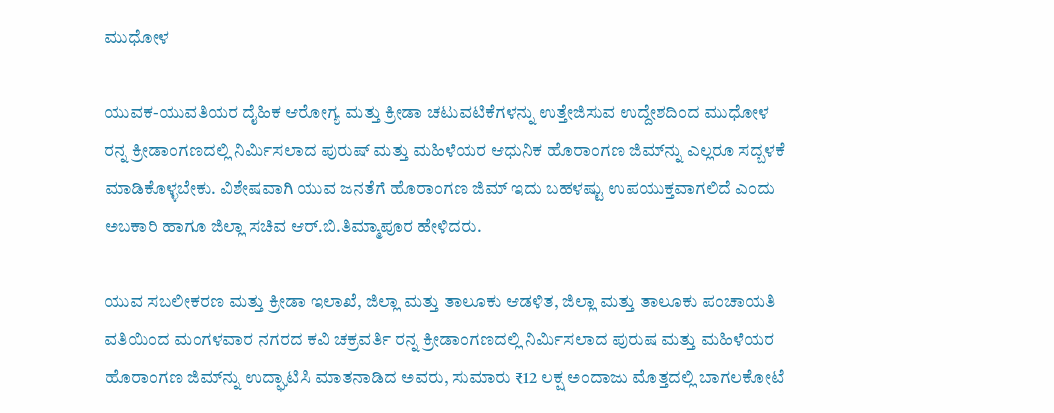ಮುಧೋಳ

ಯುವಕ-ಯುವತಿಯರ ದೈಹಿಕ ಆರೋಗ್ಯ ಮತ್ತು ಕ್ರೀಡಾ ಚಟುವಟಿಕೆಗಳನ್ನು ಉತ್ತೇಜಿಸುವ ಉದ್ದೇಶದಿಂದ ಮುಧೋಳ ರನ್ನ ಕ್ರೀಡಾಂಗಣದಲ್ಲಿ ನಿರ್ಮಿಸಲಾದ ಪುರುಷ್ ಮತ್ತು ಮಹಿಳೆಯರ ಆಧುನಿಕ ಹೊರಾಂಗಣ ಜಿಮ್‌ನ್ನು ಎಲ್ಲರೂ ಸದ್ಬಳಕೆ ಮಾಡಿಕೊಳ್ಳಬೇಕು. ವಿಶೇಷವಾಗಿ ಯುವ ಜನತೆಗೆ ಹೊರಾಂಗಣ ಜಿಮ್ ಇದು ಬಹಳಷ್ಟು ಉಪಯುಕ್ತವಾಗಲಿದೆ ಎಂದು ಅಬಕಾರಿ ಹಾಗೂ ಜಿಲ್ಲಾ ಸಚಿವ ಆರ್.ಬಿ.ತಿಮ್ಮಾಪೂರ ಹೇಳಿದರು.

ಯುವ ಸಬಲೀಕರಣ ಮತ್ತು ಕ್ರೀಡಾ ಇಲಾಖೆ, ಜಿಲ್ಲಾ ಮತ್ತು ತಾಲೂಕು ಆಡಳಿತ, ಜಿಲ್ಲಾ ಮತ್ತು ತಾಲೂಕು ಪಂಚಾಯತಿ ವತಿಯಿಂದ ಮಂಗಳವಾರ ನಗರದ ಕವಿ ಚಕ್ರವರ್ತಿ ರನ್ನ ಕ್ರೀಡಾಂಗಣದಲ್ಲಿ ನಿರ್ಮಿಸಲಾದ ಪುರುಷ ಮತ್ತು ಮಹಿಳೆಯರ ಹೊರಾಂಗಣ ಜಿಮ್‌ನ್ನು ಉದ್ಘಾಟಿಸಿ ಮಾತನಾಡಿದ ಅವರು, ಸುಮಾರು ₹12 ಲಕ್ಷ ಅಂದಾಜು ಮೊತ್ತದಲ್ಲಿ ಬಾಗಲಕೋಟೆ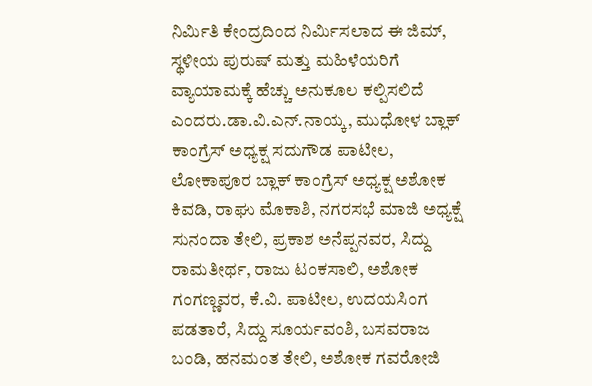ನಿರ್ಮಿತಿ ಕೇಂದ್ರದಿಂದ ನಿರ್ಮಿಸಲಾದ ಈ ಜಿಮ್, ಸ್ಥಳೀಯ ಪುರುಷ್ ಮತ್ತು ಮಹಿಳೆಯರಿಗೆ ವ್ಯಾಯಾಮಕ್ಕೆ ಹೆಚ್ಚು ಅನುಕೂಲ ಕಲ್ಪಿಸಲಿದೆ ಎಂದರು.ಡಾ.ವಿ.ಎನ್.ನಾಯ್ಕ, ಮುಧೋಳ ಬ್ಲಾಕ್ ಕಾಂಗ್ರೆಸ್ ಅಧ್ಯಕ್ಷ ಸದುಗೌಡ ಪಾಟೀಲ, ಲೋಕಾಪೂರ ಬ್ಲಾಕ್ ಕಾಂಗ್ರೆಸ್ ಅಧ್ಯಕ್ಷ ಅಶೋಕ ಕಿವಡಿ, ರಾಘು ಮೊಕಾಶಿ, ನಗರಸಭೆ ಮಾಜಿ ಅಧ್ಯಕ್ಷೆ ಸುನಂದಾ ತೇಲಿ, ಪ್ರಕಾಶ ಅನೆಪ್ಪನವರ, ಸಿದ್ದು ರಾಮತೀರ್ಥ, ರಾಜು ಟಂಕಸಾಲಿ, ಅಶೋಕ ಗಂಗಣ್ಣವರ, ಕೆ.ವಿ. ಪಾಟೀಲ, ಉದಯಸಿಂಗ ಪಡತಾರೆ, ಸಿದ್ದು ಸೂರ್ಯವಂಶಿ, ಬಸವರಾಜ ಬಂಡಿ, ಹನಮಂತ ತೇಲಿ, ಅಶೋಕ ಗವರೋಜಿ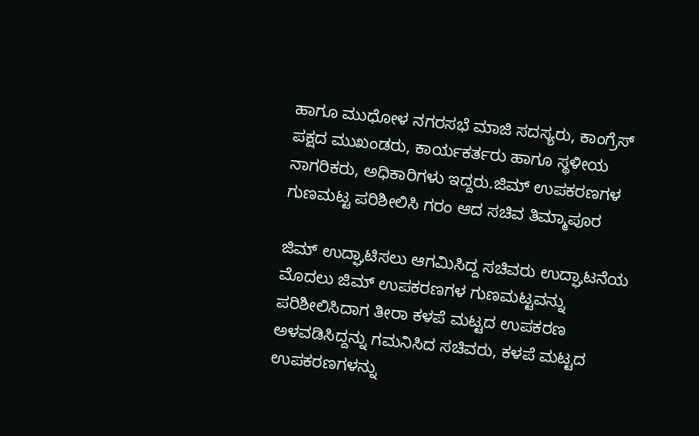ಹಾಗೂ ಮುಧೋಳ ನಗರಸಭೆ ಮಾಜಿ ಸದಸ್ಯರು, ಕಾಂಗ್ರೆಸ್ ಪಕ್ಷದ ಮುಖಂಡರು, ಕಾರ್ಯಕರ್ತರು ಹಾಗೂ ಸ್ಥಳೀಯ ನಾಗರಿಕರು, ಅಧಿಕಾರಿಗಳು ಇದ್ದರು.ಜಿಮ್ ಉಪಕರಣಗಳ ಗುಣಮಟ್ಟ ಪರಿಶೀಲಿಸಿ ಗರಂ ಆದ ಸಚಿವ ತಿಮ್ಮಾಪೂರ

ಜಿಮ್ ಉದ್ಘಾಟಿಸಲು ಆಗಮಿಸಿದ್ದ ಸಚಿವರು ಉದ್ಘಾಟನೆಯ ಮೊದಲು ಜಿಮ್ ಉಪಕರಣಗಳ ಗುಣಮಟ್ಟವನ್ನು ಪರಿಶೀಲಿಸಿದಾಗ ತೀರಾ ಕಳಪೆ ಮಟ್ಟದ ಉಪಕರಣ ಅಳವಡಿಸಿದ್ದನ್ನು ಗಮನಿಸಿದ ಸಚಿವರು, ಕಳಪೆ ಮಟ್ಟದ ಉಪಕರಣಗಳನ್ನು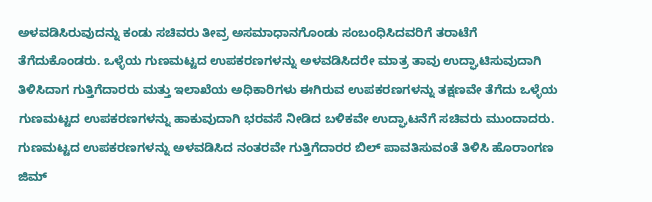ಅಳವಡಿಸಿರುವುದನ್ನು ಕಂಡು ಸಚಿವರು ತೀವ್ರ ಅಸಮಾಧಾನಗೊಂಡು ಸಂಬಂಧಿಸಿದವರಿಗೆ ತರಾಟೆಗೆ ತೆಗೆದುಕೊಂಡರು. ಒಳ್ಳೆಯ ಗುಣಮಟ್ಟದ ಉಪಕರಣಗಳನ್ನು ಅಳವಡಿಸಿದರೇ ಮಾತ್ರ ತಾವು ಉದ್ಘಾಟಿಸುವುದಾಗಿ ತಿಳಿಸಿದಾಗ ಗುತ್ತಿಗೆದಾರರು ಮತ್ತು ಇಲಾಖೆಯ ಅಧಿಕಾರಿಗಳು ಈಗಿರುವ ಉಪಕರಣಗಳನ್ನು ತಕ್ಷಣವೇ ತೆಗೆದು ಒಳ್ಳೆಯ ಗುಣಮಟ್ಟದ ಉಪಕರಣಗಳನ್ನು ಹಾಕುವುದಾಗಿ ಭರವಸೆ ನೀಡಿದ ಬಳಿಕವೇ ಉದ್ಘಾಟನೆಗೆ ಸಚಿವರು ಮುಂದಾದರು. ಗುಣಮಟ್ಟದ ಉಪಕರಣಗಳನ್ನು ಅಳವಡಿಸಿದ ನಂತರವೇ ಗುತ್ತಿಗೆದಾರರ ಬಿಲ್ ಪಾವತಿಸುವಂತೆ ತಿಳಿಸಿ ಹೊರಾಂಗಣ ಜಿಮ್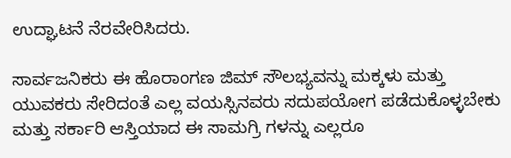ಉದ್ಘಾಟನೆ ನೆರವೇರಿಸಿದರು.

ಸಾರ್ವಜನಿಕರು ಈ ಹೊರಾಂಗಣ ಜಿಮ್ ಸೌಲಭ್ಯವನ್ನು ಮಕ್ಕಳು ಮತ್ತು ಯುವಕರು ಸೇರಿದಂತೆ ಎಲ್ಲ ವಯಸ್ಸಿನವರು ಸದುಪಯೋಗ ಪಡೆದುಕೊಳ್ಳಬೇಕು ಮತ್ತು ಸರ್ಕಾರಿ ಆಸ್ತಿಯಾದ ಈ ಸಾಮಗ್ರಿ ಗಳನ್ನು ಎಲ್ಲರೂ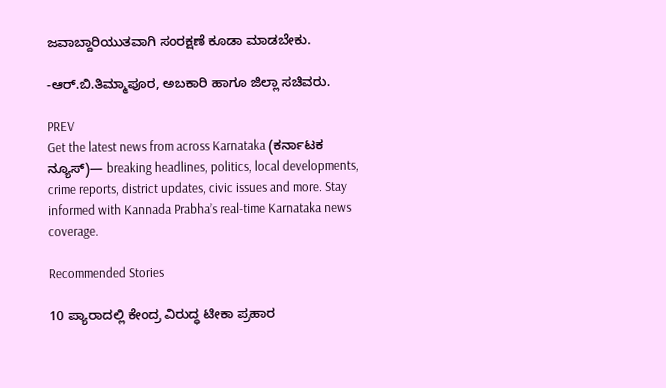ಜವಾಬ್ದಾರಿಯುತವಾಗಿ ಸಂರಕ್ಷಣೆ ಕೂಡಾ ಮಾಡಬೇಕು.

-ಆರ್.ಬಿ.ತಿಮ್ಮಾಪೂರ, ಅಬಕಾರಿ ಹಾಗೂ ಜಿಲ್ಲಾ ಸಚಿವರು.

PREV
Get the latest news from across Karnataka (ಕರ್ನಾಟಕ ನ್ಯೂಸ್)— breaking headlines, politics, local developments, crime reports, district updates, civic issues and more. Stay informed with Kannada Prabha’s real‑time Karnataka news coverage.

Recommended Stories

10 ಪ್ಯಾರಾದಲ್ಲಿ ಕೇಂದ್ರ ವಿರುದ್ಧ ಟೀಕಾ ಪ್ರಹಾರ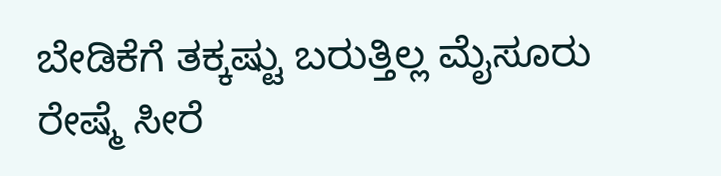ಬೇಡಿಕೆಗೆ ತಕ್ಕಷ್ಟು ಬರುತ್ತಿಲ್ಲ ಮೈಸೂರು ರೇಷ್ಮೆ ಸೀರೆ